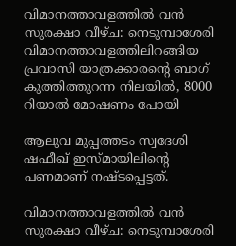വിമാനത്താവളത്തിൽ വൻ സുരക്ഷാ വീഴ്ച: നെടുമ്പാശേരി വിമാനത്താവളത്തിലിറങ്ങിയ പ്രവാസി യാത്രക്കാരൻ്റെ ബാഗ് കുത്തിത്തുറന്ന നിലയിൽ, 8000 റിയാൽ മോഷണം പോയി

ആലുവ മുപ്പത്തടം സ്വദേശി ഷഫീഖ് ഇസ്മായിലിന്റെ പണമാണ് നഷ്ടപ്പെട്ടത്.

വിമാനത്താവളത്തിൽ വൻ സുരക്ഷാ വീഴ്ച: നെടുമ്പാശേരി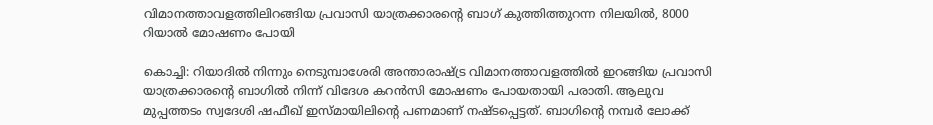വിമാനത്താവളത്തിലിറങ്ങിയ പ്രവാസി യാത്രക്കാരൻ്റെ ബാഗ് കുത്തിത്തുറന്ന നിലയിൽ, 8000 റിയാൽ മോഷണം പോയി

കൊച്ചി: റിയാദില്‍ നിന്നും നെടുമ്പാശേരി അന്താരാഷ്ട്ര വിമാനത്താവളത്തില്‍ ഇറങ്ങിയ പ്രവാസി യാത്രക്കാരന്റെ ബാഗില്‍ നിന്ന് വിദേശ കറന്‍സി മോഷണം പോയതായി പരാതി. ആലുവ മുപ്പത്തടം സ്വദേശി ഷഫീഖ് ഇസ്മായിലിന്റെ പണമാണ് നഷ്ടപ്പെട്ടത്. ബാഗിന്റെ നമ്പര്‍ ലോക്ക്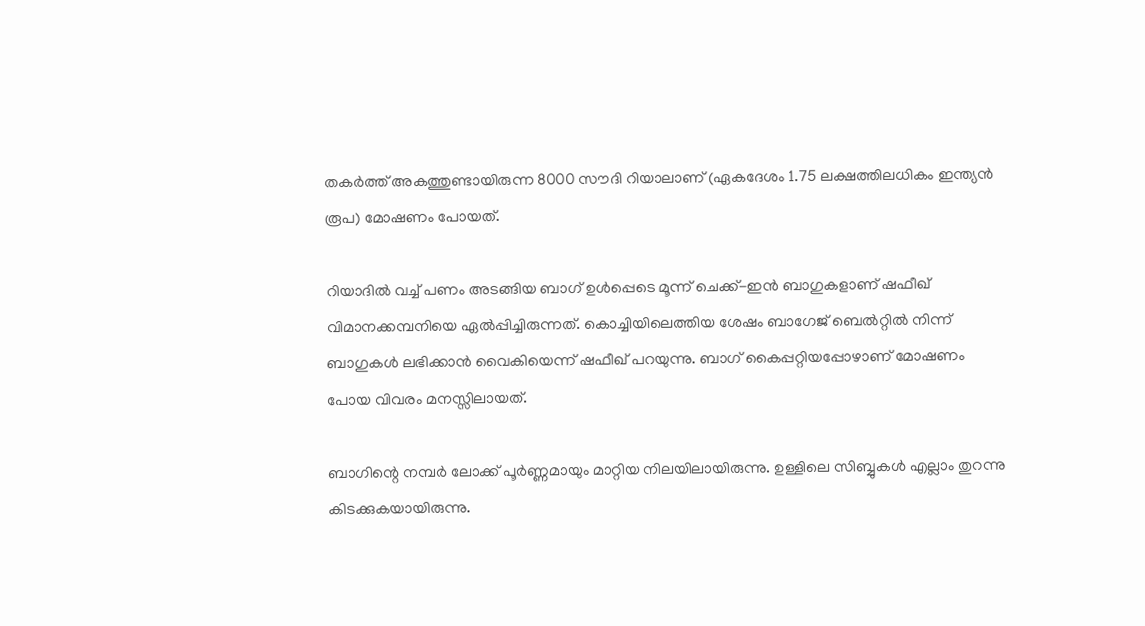തകര്‍ത്ത് അകത്തുണ്ടായിരുന്ന 8000 സൗദി റിയാലാണ് (ഏകദേശം 1.75 ലക്ഷത്തിലധികം ഇന്ത്യന്‍ രൂപ) മോഷണം പോയത്.

റിയാദില്‍ വച്ച് പണം അടങ്ങിയ ബാഗ് ഉള്‍പ്പെടെ മൂന്ന് ചെക്ക്-ഇന്‍ ബാഗുകളാണ് ഷഫീഖ് വിമാനക്കമ്പനിയെ ഏല്‍പ്പിച്ചിരുന്നത്. കൊച്ചിയിലെത്തിയ ശേഷം ബാഗേജ് ബെല്‍റ്റില്‍ നിന്ന് ബാഗുകള്‍ ലഭിക്കാന്‍ വൈകിയെന്ന് ഷഫീഖ് പറയുന്നു. ബാഗ് കൈപ്പറ്റിയപ്പോഴാണ് മോഷണം പോയ വിവരം മനസ്സിലായത്.

ബാഗിന്റെ നമ്പര്‍ ലോക്ക് പൂര്‍ണ്ണമായും മാറ്റിയ നിലയിലായിരുന്നു. ഉള്ളിലെ സിബ്ബുകള്‍ എല്ലാം തുറന്നു കിടക്കുകയായിരുന്നു.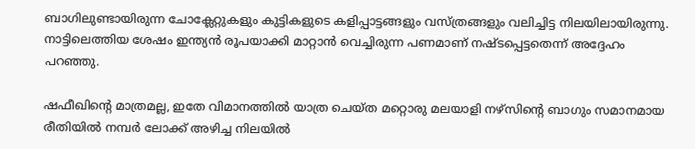ബാഗിലുണ്ടായിരുന്ന ചോക്ലേറ്റുകളും കുട്ടികളുടെ കളിപ്പാട്ടങ്ങളും വസ്ത്രങ്ങളും വലിച്ചിട്ട നിലയിലായിരുന്നു. നാട്ടിലെത്തിയ ശേഷം ഇന്ത്യന്‍ രൂപയാക്കി മാറ്റാന്‍ വെച്ചിരുന്ന പണമാണ് നഷ്ടപ്പെട്ടതെന്ന് അദ്ദേഹം പറഞ്ഞു.

ഷഫീഖിന്റെ മാത്രമല്ല, ഇതേ വിമാനത്തില്‍ യാത്ര ചെയ്ത മറ്റൊരു മലയാളി നഴ്‌സിന്റെ ബാഗും സമാനമായ രീതിയില്‍ നമ്പര്‍ ലോക്ക് അഴിച്ച നിലയില്‍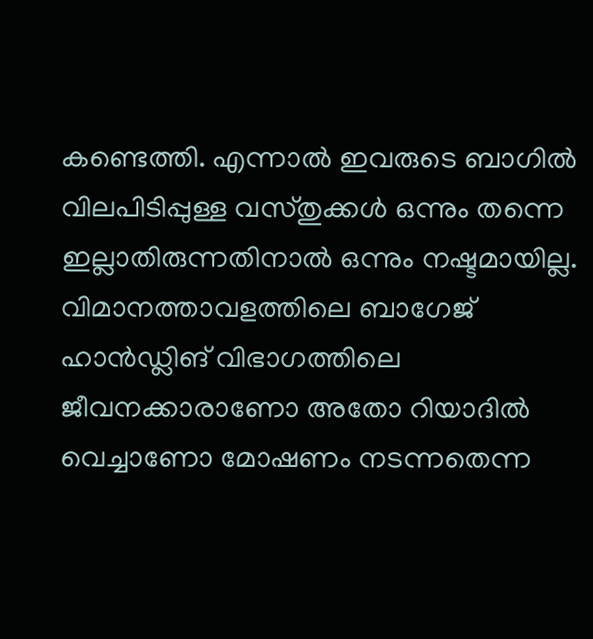കണ്ടെത്തി. എന്നാല്‍ ഇവരുടെ ബാഗില്‍ വിലപിടിപ്പുള്ള വസ്തുക്കള്‍ ഒന്നും തന്നെ ഇല്ലാതിരുന്നതിനാല്‍ ഒന്നും നഷ്ടമായില്ല. വിമാനത്താവളത്തിലെ ബാഗേജ് ഹാന്‍ഡ്ലിങ് വിഭാഗത്തിലെ ജീവനക്കാരാണോ അതോ റിയാദില്‍ വെച്ചാണോ മോഷണം നടന്നതെന്ന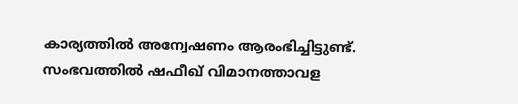കാര്യത്തില്‍ അന്വേഷണം ആരംഭിച്ചിട്ടുണ്ട്. സംഭവത്തില്‍ ഷഫീഖ് വിമാനത്താവള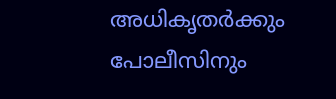അധികൃതര്‍ക്കും പോലീസിനും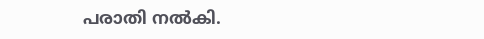പരാതി നല്‍കി.